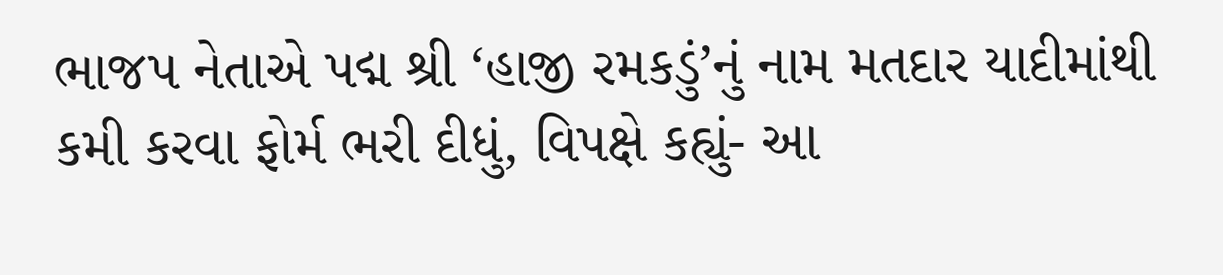ભાજપ નેતાએ પદ્મ શ્રી ‘હાજી રમકડું’નું નામ મતદાર યાદીમાંથી કમી કરવા ફોર્મ ભરી દીધું, વિપક્ષે કહ્યું- આ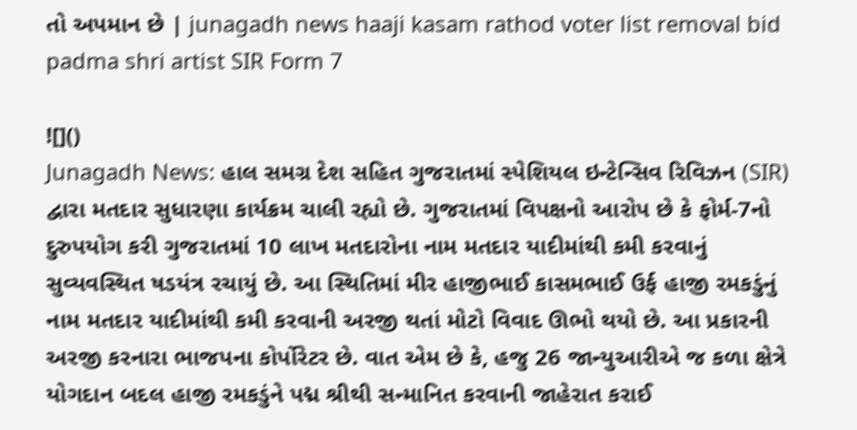તો અપમાન છે | junagadh news haaji kasam rathod voter list removal bid padma shri artist SIR Form 7

![]()
Junagadh News: હાલ સમગ્ર દેશ સહિત ગુજરાતમાં સ્પેશિયલ ઇન્ટેન્સિવ રિવિઝન (SIR) દ્વારા મતદાર સુધારણા કાર્યક્રમ ચાલી રહ્યો છે. ગુજરાતમાં વિપક્ષનો આરોપ છે કે ફોર્મ-7નો દુરુપયોગ કરી ગુજરાતમાં 10 લાખ મતદારોના નામ મતદાર યાદીમાંથી કમી કરવાનું સુવ્યવસ્થિત ષડયંત્ર રચાયું છે. આ સ્થિતિમાં મીર હાજીભાઈ કાસમભાઈ ઉર્ફ હાજી રમકડુંનું નામ મતદાર યાદીમાંથી કમી કરવાની અરજી થતાં મોટો વિવાદ ઊભો થયો છે. આ પ્રકારની અરજી કરનારા ભાજપના કોર્પોરેટર છે. વાત એમ છે કે, હજુ 26 જાન્યુઆરીએ જ કળા ક્ષેત્રે યોગદાન બદલ હાજી રમકડુંને પદ્મ શ્રીથી સન્માનિત કરવાની જાહેરાત કરાઈ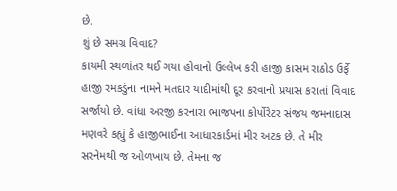છે.
શું છે સમગ્ર વિવાદ?
કાયમી સ્થળાંતર થઈ ગયા હોવાનો ઉલ્લેખ કરી હાજી કાસમ રાઠોડ ઉર્ફે હાજી રમકડુંના નામને મતદાર યાદીમાંથી દૂર કરવાનો પ્રયાસ કરાતાં વિવાદ સર્જાયો છે. વાંધા અરજી કરનારા ભાજપના કોર્પોરેટર સંજય જમનાદાસ મણવરે કહ્યું કે હાજીભાઈના આધારકાર્ડમાં મીર અટક છે. તે મીર સરનેમથી જ ઓળખાય છે. તેમના જ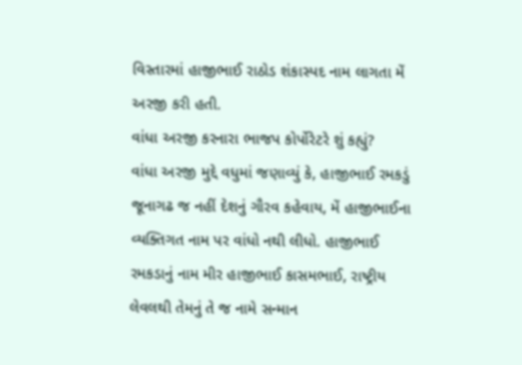વિસ્તારમાં હાજીભાઈ રાઠોડ શંકાસ્પદ નામ લાગતા મેં અરજી કરી હતી.
વાંધા અરજી કરનારા ભાજપ કોર્પોરેટરે શું કહ્યું?
વાંધા અરજી મુદ્દે વધુમાં જણાવ્યું કે, હાજીભાઈ રમકડું જૂનાગઢ જ નહીં દેશનું ગૌરવ કહેવાય, મેં હાજીભાઈના વ્યક્તિગત નામ પર વાંધો નથી લીધો. હાજીભાઈ રમકડાનું નામ મીર હાજીભાઈ કાસમભાઈ, રાષ્ટ્રીય લેવલથી તેમનું તે જ નામે સન્માન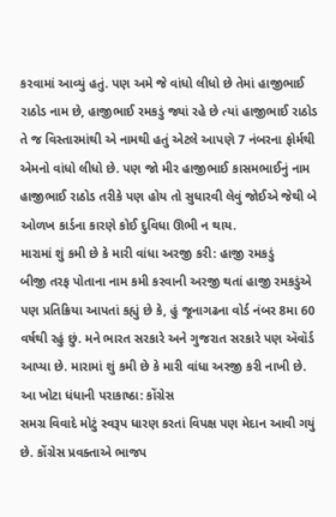કરવામાં આવ્યું હતું. પણ અમે જે વાંધો લીધો છે તેમાં હાજીભાઈ રાઠોડ નામ છે, હાજીભાઈ રમકડું જ્યાં રહે છે ત્યાં હાજીભાઈ રાઠોડ તે જ વિસ્તારમાંથી એ નામથી હતું એટલે આપણે 7 નંબરના ફોર્મથી એમનો વાંધો લીધો છે. પણ જો મીર હાજીભાઈ કાસમભાઈનું નામ હાજીભાઈ રાઠોડ તરીકે પણ હોય તો સુધારવી લેવું જોઈએ જેથી બે ઓળખ કાર્ડના કારણે કોઈ દુવિધા ઊભી ન થાય.
મારામાં શું કમી છે કે મારી વાંધા અરજી કરી: હાજી રમકડું
બીજી તરફ પોતાના નામ કમી કરવાની અરજી થતાં હાજી રમકડુંએ પણ પ્રતિક્રિયા આપતાં કહ્યું છે કે, હું જૂનાગઢના વોર્ડ નંબર 8મા 60 વર્ષથી રહું છું. મને ભારત સરકારે અને ગુજરાત સરકારે પણ ઍવૉર્ડ આપ્યા છે. મારામાં શું કમી છે કે મારી વાંધા અરજી કરી નાખી છે.
આ ખોટા ધંધાની પરાકાષ્ઠા: કોંગ્રેસ
સમગ્ર વિવાદે મોટું સ્વરૂપ ધારણ કરતાં વિપક્ષ પણ મેદાન આવી ગયું છે. કોંગ્રેસ પ્રવક્તાએ ભાજપ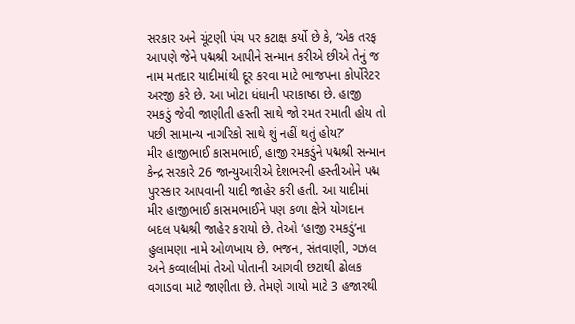સરકાર અને ચૂંટણી પંચ પર કટાક્ષ કર્યો છે કે, ‘એક તરફ આપણે જેને પદ્મશ્રી આપીને સન્માન કરીએ છીએ તેનું જ નામ મતદાર યાદીમાંથી દૂર કરવા માટે ભાજપના કોર્પોરેટર અરજી કરે છે. આ ખોટા ધંધાની પરાકાષ્ઠા છે. હાજી રમકડું જેવી જાણીતી હસ્તી સાથે જો રમત રમાતી હોય તો પછી સામાન્ય નાગરિકો સાથે શું નહીં થતું હોય?’
મીર હાજીભાઈ કાસમભાઈ, હાજી રમકડુંને પદ્મશ્રી સન્માન
કેન્દ્ર સરકારે 26 જાન્યુઆરીએ દેશભરની હસ્તીઓને પદ્મ પુરસ્કાર આપવાની યાદી જાહેર કરી હતી. આ યાદીમાં મીર હાજીભાઈ કાસમભાઈને પણ કળા ક્ષેત્રે યોગદાન બદલ પદ્મશ્રી જાહેર કરાયો છે. તેઓ ‘હાજી રમકડું’ના હુલામણા નામે ઓળખાય છે. ભજન, સંતવાણી, ગઝલ અને કવ્વાલીમાં તેઓ પોતાની આગવી છટાથી ઢોલક વગાડવા માટે જાણીતા છે. તેમણે ગાયો માટે 3 હજારથી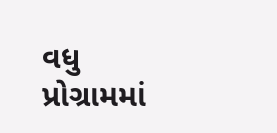વધુ પ્રોગ્રામમાં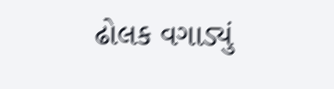ઢોલક વગાડ્યું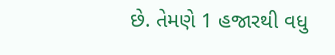છે. તેમણે 1 હજારથી વધુ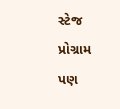સ્ટેજ પ્રોગ્રામ પણ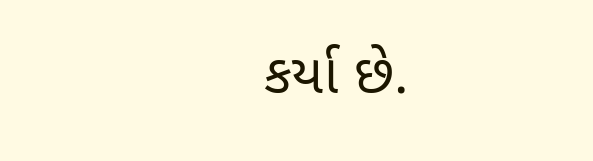કર્યા છે.